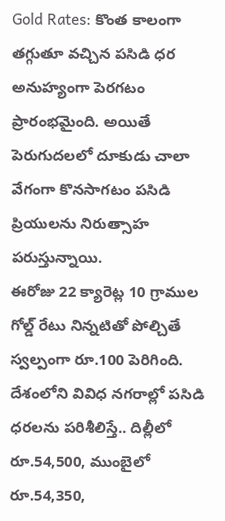Gold Rates: కొంత కాలంగా తగ్గుతూ వచ్చిన పసిడి ధర అనుహ్యంగా పెరగటం ప్రారంభమైంది. అయితే పెరుగుదలలో దూకుడు చాలా వేగంగా కొనసాగటం పసిడి ప్రియులను నిరుత్సాహ పరుస్తున్నాయి.
ఈరోజు 22 క్యారెట్ల 10 గ్రాముల గోల్డ్ రేటు నిన్నటితో పోల్చితే స్వల్పంగా రూ.100 పెరిగింది. దేశంలోని వివిధ నగరాల్లో పసిడి ధరలను పరిశీలిస్తే.. దిల్లీలో రూ.54,500, ముంబైలో రూ.54,350,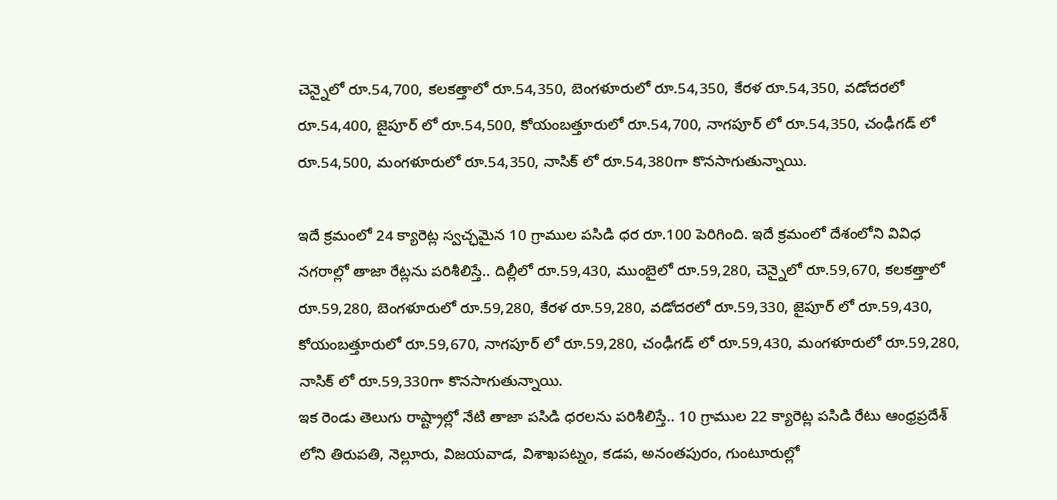చెన్నైలో రూ.54,700, కలకత్తాలో రూ.54,350, బెంగళూరులో రూ.54,350, కేరళ రూ.54,350, వడోదరలో రూ.54,400, జైపూర్ లో రూ.54,500, కోయంబత్తూరులో రూ.54,700, నాగపూర్ లో రూ.54,350, చంఢీగడ్ లో రూ.54,500, మంగళూరులో రూ.54,350, నాసిక్ లో రూ.54,380గా కొనసాగుతున్నాయి.

ఇదే క్రమంలో 24 క్యారెట్ల స్వచ్ఛమైన 10 గ్రాముల పసిడి ధర రూ.100 పెరిగింది. ఇదే క్రమంలో దేశంలోని వివిధ నగరాల్లో తాజా రేట్లను పరిశీలిస్తే.. దిల్లీలో రూ.59,430, ముంబైలో రూ.59,280, చెన్నైలో రూ.59,670, కలకత్తాలో రూ.59,280, బెంగళూరులో రూ.59,280, కేరళ రూ.59,280, వడోదరలో రూ.59,330, జైపూర్ లో రూ.59,430, కోయంబత్తూరులో రూ.59,670, నాగపూర్ లో రూ.59,280, చంఢీగడ్ లో రూ.59,430, మంగళూరులో రూ.59,280, నాసిక్ లో రూ.59,330గా కొనసాగుతున్నాయి.
ఇక రెండు తెలుగు రాష్ట్రాల్లో నేటి తాజా పసిడి ధరలను పరిశీలిస్తే.. 10 గ్రాముల 22 క్యారెట్ల పసిడి రేటు ఆంధ్రప్రదేశ్ లోని తిరుపతి, నెల్లూరు, విజయవాడ, విశాఖపట్నం, కడప, అనంతపురం, గుంటూరుల్లో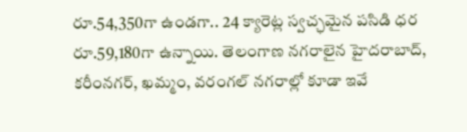రూ.54,350గా ఉండగా.. 24 క్యారెట్ల స్వచ్ఛమైన పసిడి ధర రూ.59,180గా ఉన్నాయి. తెలంగాణ నగరాలైన హైదరాబాద్, కరీంనగర్, ఖమ్మం, వరంగల్ నగరాల్లో కూడా ఇవే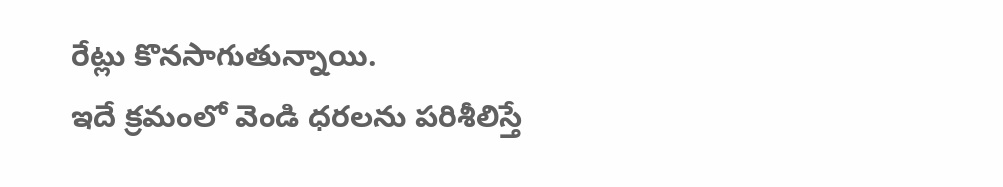రేట్లు కొనసాగుతున్నాయి.
ఇదే క్రమంలో వెండి ధరలను పరిశీలిస్తే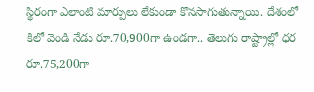స్థిరంగా ఎలాంటి మార్పులు లేకుండా కొనసాగుతున్నాయి. దేశంలో కిలో వెండి నేడు రూ.70,900గా ఉండగా.. తెలుగు రాష్ట్రాల్లో ధర రూ.75,200గా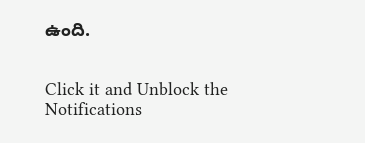ఉంది.


Click it and Unblock the Notifications